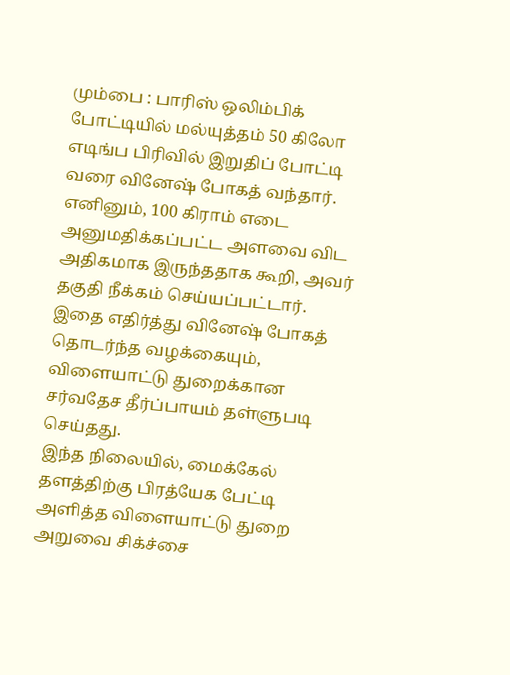மும்பை : பாரிஸ் ஒலிம்பிக் போட்டியில் மல்யுத்தம் 50 கிலோ எடிங்ப பிரிவில் இறுதிப் போட்டி வரை வினேஷ் போகத் வந்தார். எனினும், 100 கிராம் எடை அனுமதிக்கப்பட்ட அளவை விட அதிகமாக இருந்ததாக கூறி, அவர் தகுதி நீக்கம் செய்யப்பட்டார். இதை எதிர்த்து வினேஷ் போகத் தொடர்ந்த வழக்கையும், விளையாட்டு துறைக்கான சர்வதேச தீர்ப்பாயம் தள்ளுபடி செய்தது.
இந்த நிலையில், மைக்கேல் தளத்திற்கு பிரத்யேக பேட்டி அளித்த விளையாட்டு துறை அறுவை சிக்ச்சை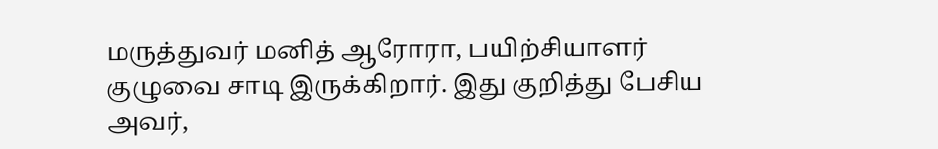மருத்துவர் மனித் ஆரோரா, பயிற்சியாளர் குழுவை சாடி இருக்கிறார். இது குறித்து பேசிய அவர்,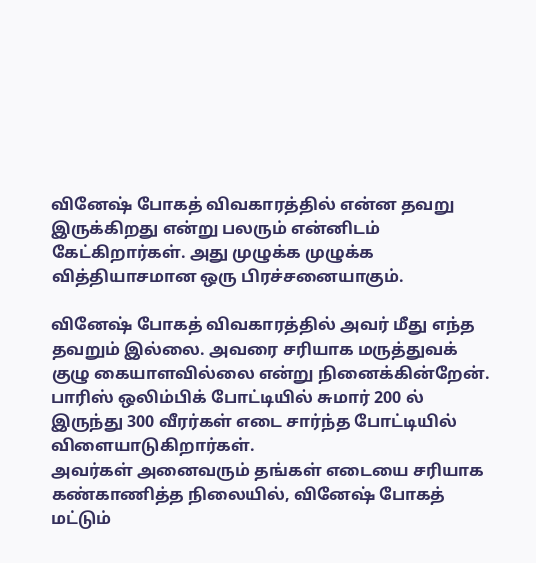வினேஷ் போகத் விவகாரத்தில் என்ன தவறு இருக்கிறது என்று பலரும் என்னிடம் கேட்கிறார்கள். அது முழுக்க முழுக்க வித்தியாசமான ஒரு பிரச்சனையாகும்.

வினேஷ் போகத் விவகாரத்தில் அவர் மீது எந்த தவறும் இல்லை. அவரை சரியாக மருத்துவக் குழு கையாளவில்லை என்று நினைக்கின்றேன். பாரிஸ் ஒலிம்பிக் போட்டியில் சுமார் 200 ல் இருந்து 300 வீரர்கள் எடை சார்ந்த போட்டியில் விளையாடுகிறார்கள்.
அவர்கள் அனைவரும் தங்கள் எடையை சரியாக கண்காணித்த நிலையில், வினேஷ் போகத் மட்டும்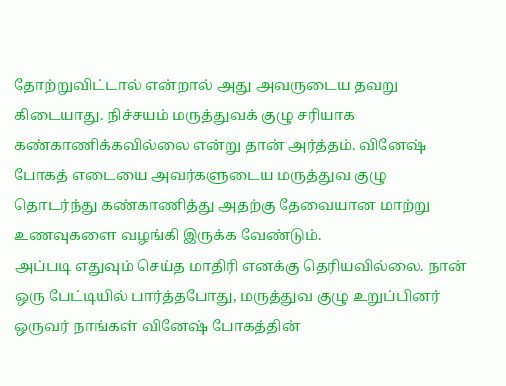தோற்றுவிட்டால் என்றால் அது அவருடைய தவறு கிடையாது. நிச்சயம் மருத்துவக் குழு சரியாக கண்காணிக்கவில்லை என்று தான் அர்த்தம். வினேஷ் போகத் எடையை அவர்களுடைய மருத்துவ குழு தொடர்ந்து கண்காணித்து அதற்கு தேவையான மாற்று உணவுகளை வழங்கி இருக்க வேண்டும்.
அப்படி எதுவும் செய்த மாதிரி எனக்கு தெரியவில்லை. நான் ஒரு பேட்டியில் பார்த்தபோது, மருத்துவ குழு உறுப்பினர் ஒருவர் நாங்கள் வினேஷ் போகத்தின்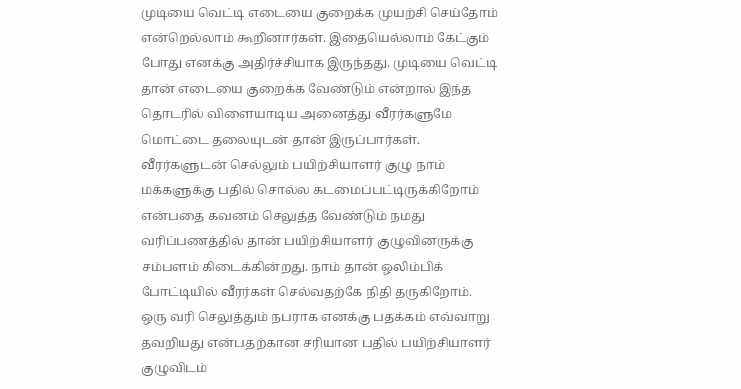முடியை வெட்டி எடையை குறைக்க முயற்சி செய்தோம் என்றெல்லாம் கூறினார்கள். இதையெல்லாம் கேட்கும் போது எனக்கு அதிர்ச்சியாக இருந்தது. முடியை வெட்டி தான் எடையை குறைக்க வேண்டும் என்றால் இந்த தொடரில் விளையாடிய அனைத்து வீரர்களுமே மொட்டை தலையுடன் தான் இருப்பார்கள்.
வீரர்களுடன் செல்லும் பயிற்சியாளர் குழு நாம் மக்களுக்கு பதில் சொல்ல கடமைப்பட்டிருக்கிறோம் என்பதை கவனம் செலுத்த வேண்டும் நமது வரிப்பணத்தில் தான் பயிற்சியாளர் குழுவினருக்கு சம்பளம் கிடைக்கின்றது. நாம் தான் ஒலிம்பிக் போட்டியில் வீரர்கள் செல்வதற்கே நிதி தருகிறோம்.
ஒரு வரி செலுத்தும் நபராக எனக்கு பதக்கம் எவ்வாறு தவறியது என்பதற்கான சரியான பதில் பயிற்சியாளர் குழுவிடம்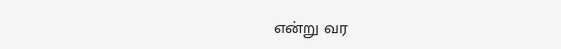என்று வர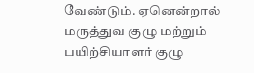வேண்டும். ஏனென்றால் மருத்துவ குழு மற்றும் பயிற்சியாளர் குழு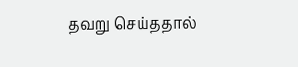தவறு செய்ததால்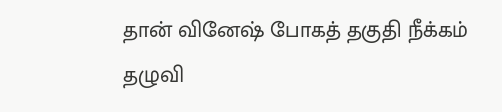தான் வினேஷ் போகத் தகுதி நீக்கம் தழுவி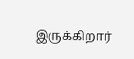இருக்கிறார்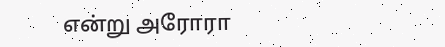என்று அரோரா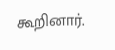கூறினார்.